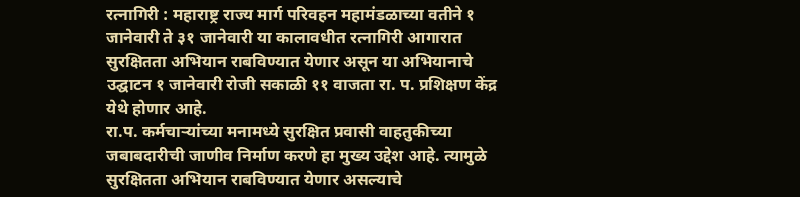रत्नागिरी : महाराष्ट्र राज्य मार्ग परिवहन महामंडळाच्या वतीने १ जानेवारी ते ३१ जानेवारी या कालावधीत रत्नागिरी आगारात सुरक्षितता अभियान राबविण्यात येणार असून या अभियानाचे उद्घाटन १ जानेवारी रोजी सकाळी ११ वाजता रा. प. प्रशिक्षण केंद्र येथे होणार आहे.
रा.प. कर्मचाऱ्यांच्या मनामध्ये सुरक्षित प्रवासी वाहतुकीच्या जबाबदारीची जाणीव निर्माण करणे हा मुख्य उद्देश आहे. त्यामुळे सुरक्षितता अभियान राबविण्यात येणार असल्याचे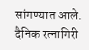सांगण्यात आले.
दैनिक रत्नागिरी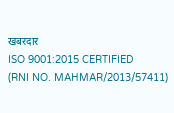खबरदार
ISO 9001:2015 CERTIFIED
(RNI NO. MAHMAR/2013/57411)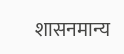शासनमान्य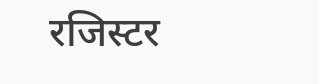रजिस्टर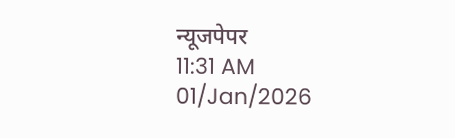न्यूजपेपर
11:31 AM 01/Jan/2026